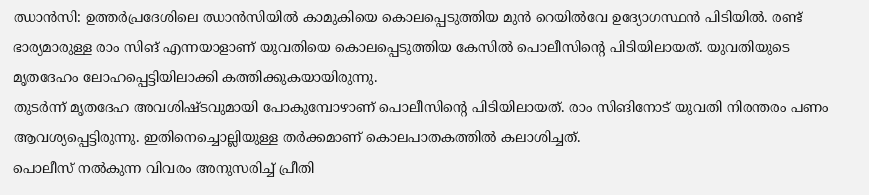ഝാൻസി: ഉത്തർപ്രദേശിലെ ഝാൻസിയിൽ കാമുകിയെ കൊലപ്പെടുത്തിയ മുൻ റെയിൽവേ ഉദ്യോഗസ്ഥൻ പിടിയിൽ. രണ്ട് ഭാര്യമാരുള്ള രാം സിങ് എന്നയാളാണ് യുവതിയെ കൊലപ്പെടുത്തിയ കേസിൽ പൊലീസിന്റെ പിടിയിലായത്. യുവതിയുടെ മൃതദേഹം ലോഹപ്പെട്ടിയിലാക്കി കത്തിക്കുകയായിരുന്നു.
തുടർന്ന് മൃതദേഹ അവശിഷ്ടവുമായി പോകുമ്പോഴാണ് പൊലീസിന്റെ പിടിയിലായത്. രാം സിങിനോട് യുവതി നിരന്തരം പണം ആവശ്യപ്പെട്ടിരുന്നു. ഇതിനെച്ചൊല്ലിയുള്ള തർക്കമാണ് കൊലപാതകത്തിൽ കലാശിച്ചത്.
പൊലീസ് നൽകുന്ന വിവരം അനുസരിച്ച് പ്രീതി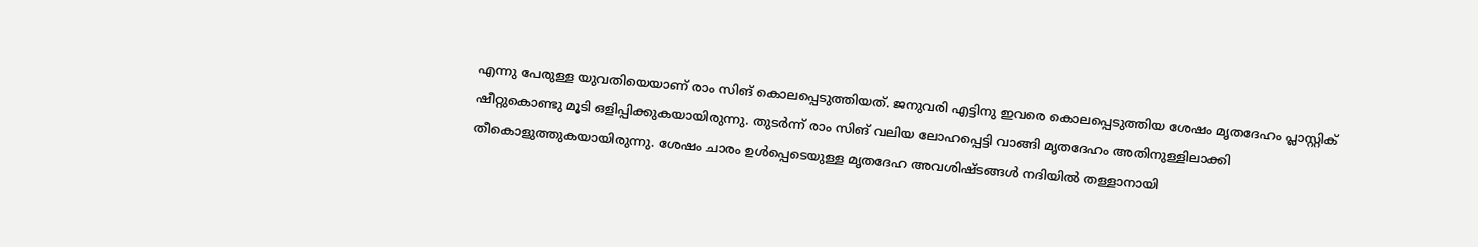എന്നു പേരുള്ള യുവതിയെയാണ് രാം സിങ് കൊലപ്പെടുത്തിയത്. ജനുവരി എട്ടിനു ഇവരെ കൊലപ്പെടുത്തിയ ശേഷം മൃതദേഹം പ്ലാസ്റ്റിക് ഷീറ്റുകൊണ്ടു മൂടി ഒളിപ്പിക്കുകയായിരുന്നു. തുടർന്ന് രാം സിങ് വലിയ ലോഹപ്പെട്ടി വാങ്ങി മൃതദേഹം അതിനുള്ളിലാക്കി തീകൊളുത്തുകയായിരുന്നു. ശേഷം ചാരം ഉൾപ്പെടെയുള്ള മൃതദേഹ അവശിഷ്ടങ്ങൾ നദിയിൽ തള്ളാനായി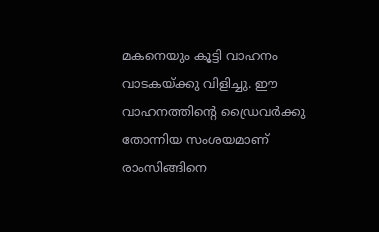മകനെയും കൂട്ടി വാഹനം വാടകയ്ക്കു വിളിച്ചു. ഈ വാഹനത്തിന്റെ ഡ്രൈവർക്കു തോന്നിയ സംശയമാണ് രാംസിങ്ങിനെ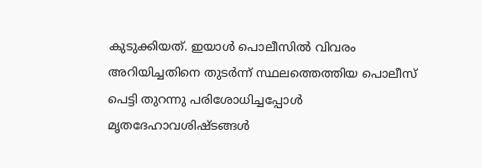കുടുക്കിയത്. ഇയാൾ പൊലീസിൽ വിവരം അറിയിച്ചതിനെ തുടർന്ന് സ്ഥലത്തെത്തിയ പൊലീസ് പെട്ടി തുറന്നു പരിശോധിച്ചപ്പോൾ മൃതദേഹാവശിഷ്ടങ്ങൾ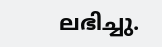ലഭിച്ചു.